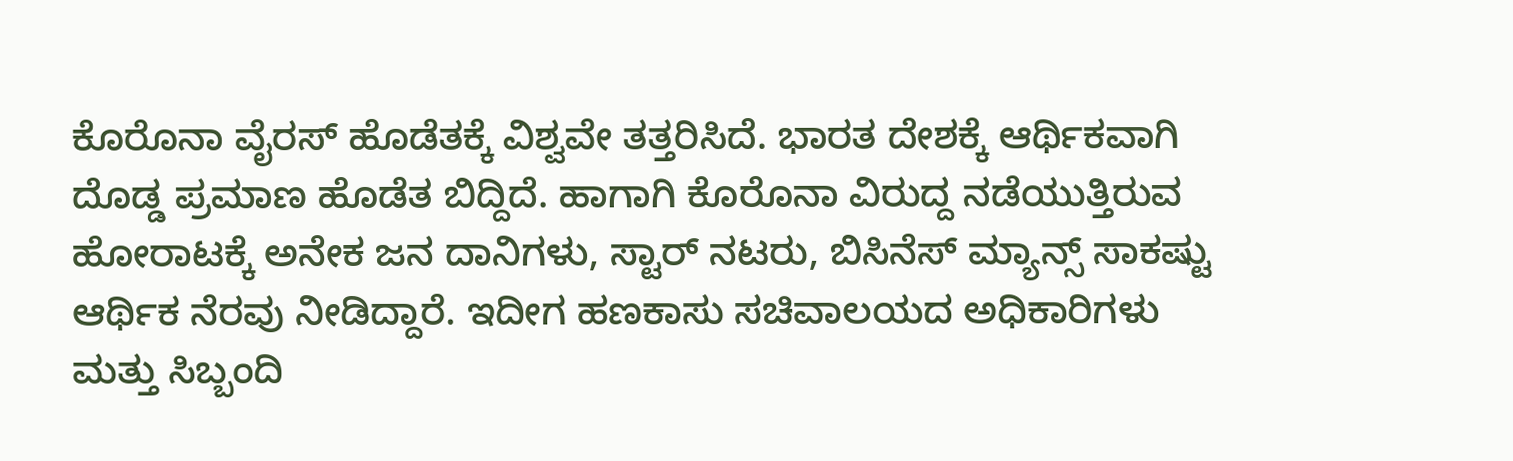ಕೊರೊನಾ ವೈರಸ್ ಹೊಡೆತಕ್ಕೆ ವಿಶ್ವವೇ ತತ್ತರಿಸಿದೆ. ಭಾರತ ದೇಶಕ್ಕೆ ಆರ್ಥಿಕವಾಗಿ ದೊಡ್ಡ ಪ್ರಮಾಣ ಹೊಡೆತ ಬಿದ್ದಿದೆ. ಹಾಗಾಗಿ ಕೊರೊನಾ ವಿರುದ್ದ ನಡೆಯುತ್ತಿರುವ ಹೋರಾಟಕ್ಕೆ ಅನೇಕ ಜನ ದಾನಿಗಳು, ಸ್ಟಾರ್ ನಟರು, ಬಿಸಿನೆಸ್ ಮ್ಯಾನ್ಸ್ ಸಾಕಷ್ಟು ಆರ್ಥಿಕ ನೆರವು ನೀಡಿದ್ದಾರೆ. ಇದೀಗ ಹಣಕಾಸು ಸಚಿವಾಲಯದ ಅಧಿಕಾರಿಗಳು ಮತ್ತು ಸಿಬ್ಬಂದಿ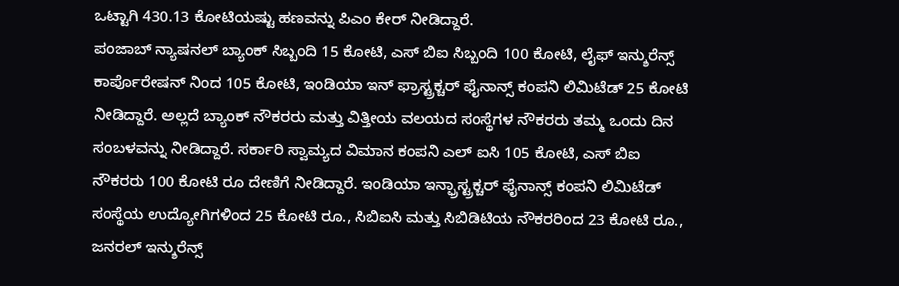ಒಟ್ಟಾಗಿ 430.13 ಕೋಟಿಯಷ್ಟು ಹಣವನ್ನು ಪಿಎಂ ಕೇರ್ ನೀಡಿದ್ದಾರೆ.
ಪಂಜಾಬ್ ನ್ಯಾಷನಲ್ ಬ್ಯಾಂಕ್ ಸಿಬ್ಬಂದಿ 15 ಕೋಟಿ, ಎಸ್ ಬಿಐ ಸಿಬ್ಬಂದಿ 100 ಕೋಟಿ, ಲೈಫ್ ಇನ್ಶುರೆನ್ಸ್ ಕಾರ್ಪೊರೇಷನ್ ನಿಂದ 105 ಕೋಟಿ, ಇಂಡಿಯಾ ಇನ್ ಫ್ರಾಸ್ಟ್ರಕ್ಚರ್ ಫೈನಾನ್ಸ್ ಕಂಪನಿ ಲಿಮಿಟೆಡ್ 25 ಕೋಟಿ ನೀಡಿದ್ದಾರೆ. ಅಲ್ಲದೆ ಬ್ಯಾಂಕ್ ನೌಕರರು ಮತ್ತು ವಿತ್ತೀಯ ವಲಯದ ಸಂಸ್ಥೆಗಳ ನೌಕರರು ತಮ್ಮ ಒಂದು ದಿನ ಸಂಬಳವನ್ನು ನೀಡಿದ್ದಾರೆ. ಸರ್ಕಾರಿ ಸ್ವಾಮ್ಯದ ವಿಮಾನ ಕಂಪನಿ ಎಲ್ ಐಸಿ 105 ಕೋಟಿ, ಎಸ್ ಬಿಐ ನೌಕರರು 100 ಕೋಟಿ ರೂ ದೇಣಿಗೆ ನೀಡಿದ್ದಾರೆ. ಇಂಡಿಯಾ ಇನ್ಫ್ರಾಸ್ಟ್ರಕ್ಚರ್ ಫೈನಾನ್ಸ್ ಕಂಪನಿ ಲಿಮಿಟೆಡ್ ಸಂಸ್ಥೆಯ ಉದ್ಯೋಗಿಗಳಿಂದ 25 ಕೋಟಿ ರೂ., ಸಿಬಿಐಸಿ ಮತ್ತು ಸಿಬಿಡಿಟಿಯ ನೌಕರರಿಂದ 23 ಕೋಟಿ ರೂ., ಜನರಲ್ ಇನ್ಶುರೆನ್ಸ್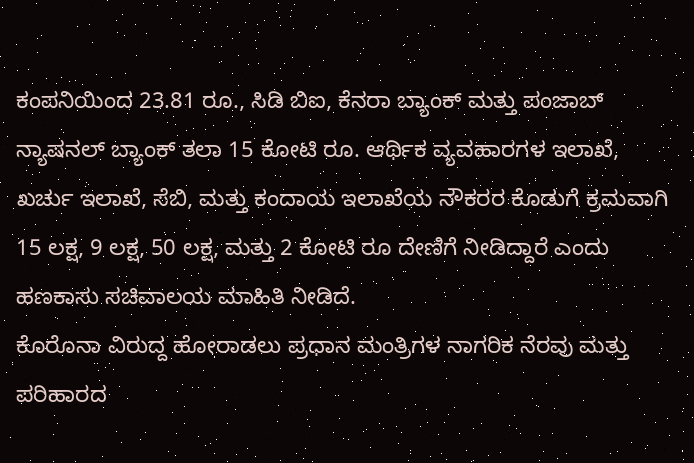ಕಂಪನಿಯಿಂದ 23.81 ರೂ., ಸಿಡಿ ಬಿಐ, ಕೆನರಾ ಬ್ಯಾಂಕ್ ಮತ್ತು ಪಂಜಾಬ್ ನ್ಯಾಷನಲ್ ಬ್ಯಾಂಕ್ ತಲಾ 15 ಕೋಟಿ ರೂ. ಆರ್ಥಿಕ ವ್ಯವಹಾರಗಳ ಇಲಾಖೆ, ಖರ್ಚು ಇಲಾಖೆ, ಸೆಬಿ, ಮತ್ತು ಕಂದಾಯ ಇಲಾಖೆಯ ನೌಕರರ ಕೊಡುಗೆ ಕ್ರಮವಾಗಿ 15 ಲಕ್ಷ, 9 ಲಕ್ಷ, 50 ಲಕ್ಷ, ಮತ್ತು 2 ಕೋಟಿ ರೂ ದೇಣಿಗೆ ನೀಡಿದ್ದಾರೆ ಎಂದು ಹಣಕಾಸು ಸಚಿವಾಲಯ ಮಾಹಿತಿ ನೀಡಿದೆ.
ಕೊರೊನಾ ವಿರುದ್ದ ಹೋರಾಡಲು ಪ್ರಧಾನ ಮಂತ್ರಿಗಳ ನಾಗರಿಕ ನೆರವು ಮತ್ತು ಪರಿಹಾರದ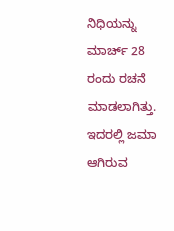ನಿಧಿಯನ್ನು ಮಾರ್ಚ್ 28 ರಂದು ರಚನೆ ಮಾಡಲಾಗಿತ್ತು. ಇದರಲ್ಲಿ ಜಮಾ ಆಗಿರುವ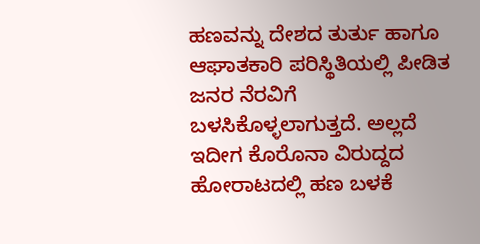ಹಣವನ್ನು ದೇಶದ ತುರ್ತು ಹಾಗೂ ಆಘಾತಕಾರಿ ಪರಿಸ್ಥಿತಿಯಲ್ಲಿ ಪೀಡಿತ ಜನರ ನೆರವಿಗೆ ಬಳಸಿಕೊಳ್ಳಲಾಗುತ್ತದೆ. ಅಲ್ಲದೆ ಇದೀಗ ಕೊರೊನಾ ವಿರುದ್ದದ ಹೋರಾಟದಲ್ಲಿ ಹಣ ಬಳಕೆ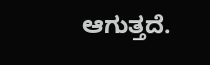ಆಗುತ್ತದೆ.